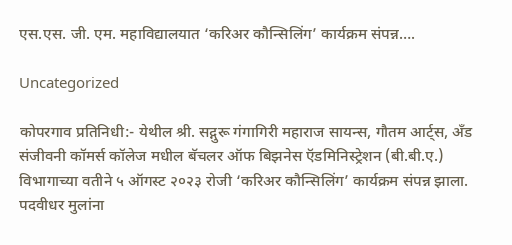एस.एस. जी. एम. महाविद्यालयात ‘करिअर कौन्सिलिंग’ कार्यक्रम संपन्न….

Uncategorized

कोपरगाव प्रतिनिधी:- येथील श्री. सद्गुरू गंगागिरी महाराज सायन्स, गौतम आर्ट्स, अँड संजीवनी कॉमर्स कॉलेज मधील बॅचलर ऑफ बिझनेस ऍडमिनिस्ट्रेशन (बी.बी.ए.) विभागाच्या वतीने ५ ऑगस्ट २०२३ रोजी ‘करिअर कौन्सिलिंग’ कार्यक्रम संपन्न झाला. पदवीधर मुलांना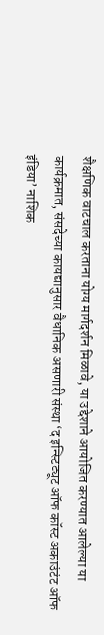शैक्षणिक वाटचाल करताना योग्य मार्गदर्शन मिळावे, या उद्देशाने आयोजित करण्यात आलेल्या या कार्यक्रमात, संसदेच्या कायद्यानुसार वैधानिक असणारी संस्था ‘द इन्स्टिट्यूट ऑफ कॉस्ट अकाउंटंट ऑफ इंडिया’ नाशिक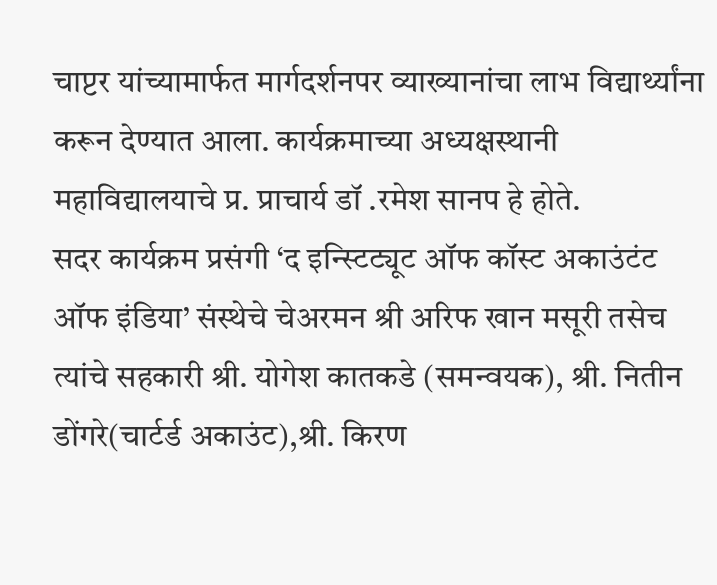चाप्टर यांच्यामार्फत मार्गदर्शनपर व्याख्यानांचा लाभ विद्यार्थ्यांना करून देण्यात आला. कार्यक्रमाच्या अध्यक्षस्थानी महाविद्यालयाचे प्र. प्राचार्य डॉ .रमेश सानप हे होते.
सदर कार्यक्रम प्रसंगी ‘द इन्स्टिट्यूट ऑफ कॉस्ट अकाउंटंट ऑफ इंडिया’ संस्थेचे चेअरमन श्री अरिफ खान मसूरी तसेच त्यांचे सहकारी श्री. योगेश कातकडे (समन्वयक), श्री. नितीन डोंगरे(चार्टर्ड अकाउंट),श्री. किरण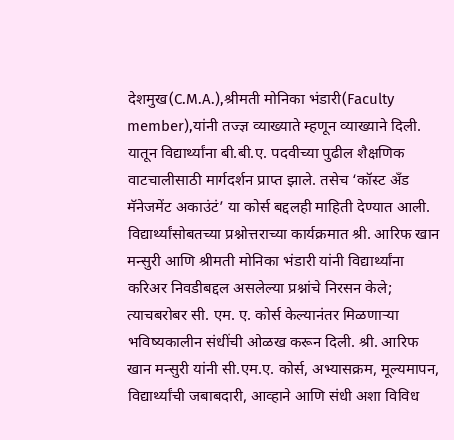देशमुख(C.M.A.),श्रीमती मोनिका भंडारी(Faculty member),यांनी तज्ज्ञ व्याख्याते म्हणून व्याख्याने दिली. यातून विद्यार्थ्यांना बी.बी.ए. पदवीच्या पुढील शैक्षणिक वाटचालीसाठी मार्गदर्शन प्राप्त झाले. तसेच ‘कॉस्ट अँड मॅनेजमेंट अकाउंटं’ या कोर्स बद्दलही माहिती देण्यात आली.
विद्यार्थ्यांसोबतच्या प्रश्नोत्तराच्या कार्यक्रमात श्री. आरिफ खान मन्सुरी आणि श्रीमती मोनिका भंडारी यांनी विद्यार्थ्यांना करिअर निवडीबद्दल असलेल्या प्रश्नांचे निरसन केले; त्याचबरोबर सी. एम. ए. कोर्स केल्यानंतर मिळणाऱ्या भविष्यकालीन संधींची ओळख करून दिली. श्री. आरिफ खान मन्सुरी यांनी सी.एम.ए. कोर्स, अभ्यासक्रम, मूल्यमापन, विद्यार्थ्यांची जबाबदारी, आव्हाने आणि संधी अशा विविध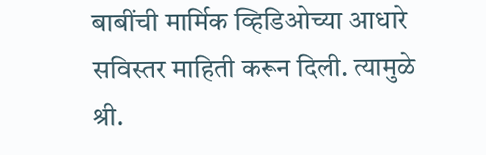बाबींची मार्मिक व्हिडिओच्या आधारे सविस्तर माहिती करून दिली. त्यामुळे श्री.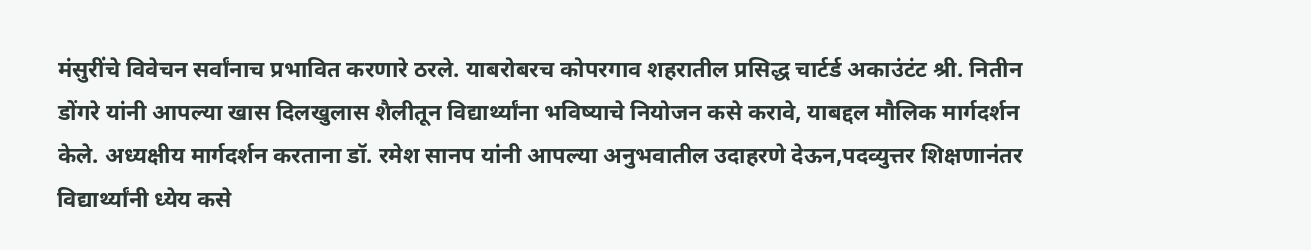मंसुरींचे विवेचन सर्वांनाच प्रभावित करणारे ठरले. याबरोबरच कोपरगाव शहरातील प्रसिद्ध चार्टर्ड अकाउंटंट श्री. नितीन डोंगरे यांनी आपल्या खास दिलखुलास शैलीतून विद्यार्थ्यांना भविष्याचे नियोजन कसे करावे, याबद्दल मौलिक मार्गदर्शन केले. अध्यक्षीय मार्गदर्शन करताना डॉ. रमेश सानप यांनी आपल्या अनुभवातील उदाहरणे देऊन,पदव्युत्तर शिक्षणानंतर विद्यार्थ्यांनी ध्येय कसे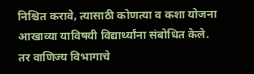निश्चित करावे, त्यासाठी कोणत्या व कशा योजना आखाव्या याविषयी विद्यार्थ्यांना संबोधित केले. तर वाणिज्य विभागाचे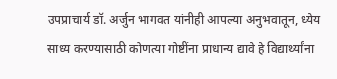उपप्राचार्य डॉ. अर्जुन भागवत यांनीही आपल्या अनुभवातून, ध्येय साध्य करण्यासाठी कोणत्या गोष्टींना प्राधान्य द्यावे हे विद्यार्थ्यांना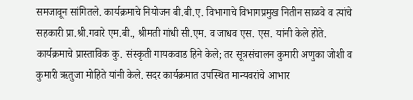समजावून सांगितले. कार्यक्रमाचे नियोजन बी.बी.ए. विभागाचे विभागप्रमुख नितीन साळवे व त्यांचे सहकारी प्रा.श्री.गवारे एम.बी., श्रीमती गांधी सी.एम. व जाधव एस. एस. यांनी केले होते. कार्यक्रमाचे प्रास्ताविक कु. संस्कृती गायकवाड हिने केले; तर सूत्रसंचालन कुमारी अणुका जोशी व कुमारी ऋतुजा मोहिते यांनी केले. सदर कार्यक्रमात उपस्थित मान्यवरांचे आभार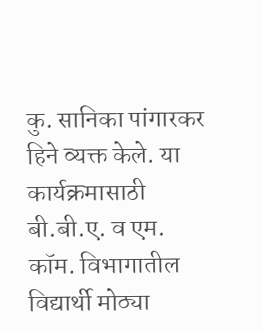कु. सानिका पांगारकर हिने व्यक्त केले. या कार्यक्रमासाठी बी.बी.ए. व एम. कॉम. विभागातील विद्यार्थी मोठ्या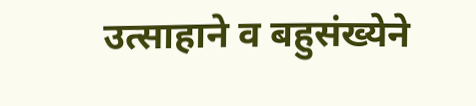उत्साहाने व बहुसंख्येने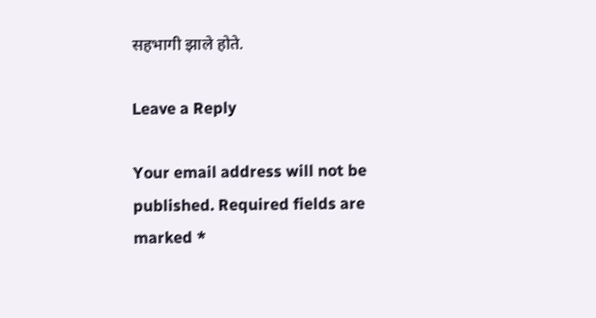सहभागी झाले होते.

Leave a Reply

Your email address will not be published. Required fields are marked *